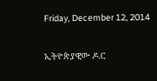Friday, December 12, 2014

ኢትዮጵያዊው ዶ.ር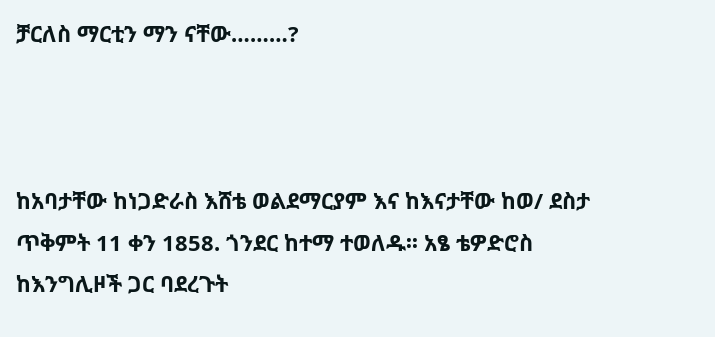ቻርለስ ማርቲን ማን ናቸው………?



ከአባታቸው ከነጋድራስ እሸቴ ወልደማርያም እና ከእናታቸው ከወ/ ደስታ ጥቅምት 11 ቀን 1858. ጎንደር ከተማ ተወለዱ፡፡ አፄ ቴዎድሮስ ከእንግሊዞች ጋር ባደረጉት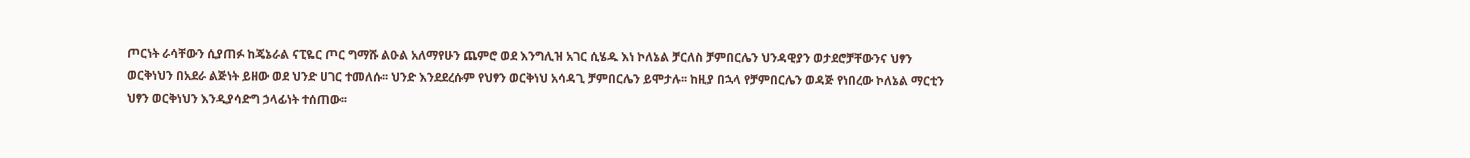ጦርነት ራሳቸውን ሲያጠፉ ከጄኔራል ናፒዬር ጦር ግማሹ ልዑል አለማየሁን ጨምሮ ወደ እንግሊዝ አገር ሲሄዱ እነ ኮለኔል ቻርለስ ቻምበርሌን ህንዳዊያን ወታደሮቻቸውንና ህፃን ወርቅነህን በአደራ ልጅነት ይዘው ወደ ህንድ ሀገር ተመለሱ፡፡ ህንድ እንደደረሱም የህፃን ወርቅነህ አሳዳጊ ቻምበርሌን ይሞታሉ፡፡ ከዚያ በኋላ የቻምበርሌን ወዳጅ የነበረው ኮለኔል ማርቲን ህፃን ወርቅነህን እንዲያሳድግ ኃላፊነት ተሰጠው፡፡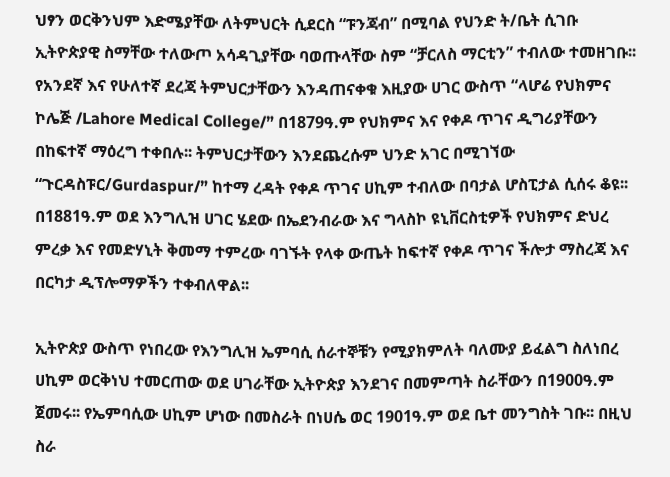ህፃን ወርቅንህም እድሜያቸው ለትምህርት ሲደርስ “ፑንጃብ” በሚባል የህንድ ት/ቤት ሲገቡ ኢትዮጵያዊ ስማቸው ተለውጦ አሳዳጊያቸው ባወጡላቸው ስም “ቻርለስ ማርቲን” ተብለው ተመዘገቡ፡፡ የአንደኛ እና የሁለተኛ ደረጃ ትምህርታቸውን እንዳጠናቀቁ እዚያው ሀገር ውስጥ “ላሆሬ የህክምና ኮሌጅ /Lahore Medical College/” በ1879ዓ.ም የህክምና እና የቀዶ ጥገና ዲግሪያቸውን በከፍተኛ ማዕረግ ተቀበሉ፡፡ ትምህርታቸውን እንደጨረሱም ህንድ አገር በሚገኘው “ጉርዳስፑር/Gurdaspur/” ከተማ ረዳት የቀዶ ጥገና ሀኪም ተብለው በባታል ሆስፒታል ሲሰሩ ቆዩ፡፡ በ1881ዓ.ም ወደ እንግሊዝ ሀገር ሄደው በኤደንብራው እና ግላስኮ ዩኒቨርስቲዎች የህክምና ድህረ ምረቃ እና የመድሃኒት ቅመማ ተምረው ባገኙት የላቀ ውጤት ከፍተኛ የቀዶ ጥገና ችሎታ ማስረጃ እና በርካታ ዲፕሎማዎችን ተቀብለዋል፡፡

ኢትዮጵያ ውስጥ የነበረው የእንግሊዝ ኤምባሲ ሰራተኞቹን የሚያክምለት ባለሙያ ይፈልግ ስለነበረ ሀኪም ወርቅነህ ተመርጠው ወደ ሀገራቸው ኢትዮጵያ እንደገና በመምጣት ስራቸውን በ1900ዓ.ም ጀመሩ፡፡ የኤምባሲው ሀኪም ሆነው በመስራት በነሀሴ ወር 1901ዓ.ም ወደ ቤተ መንግስት ገቡ፡፡ በዚህ ስራ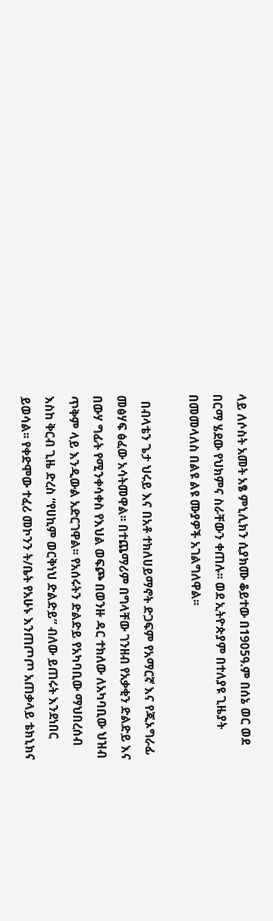ላይ ለሶስት አመት አፄ ምኒሊክን ሲያክሙ ቆይተው በ1905ዓ.ም በሰኔ ወር ወደ በርማ ሄደው የህክምና ስራቸውን ቀጠሉ፡፡ ወደ ኢትዮጵያም በተለያዩ ጊዜያት በመመላለስ በልዩ ልዩ ሙያዎች አገልግለዋል፡፡

  በብላቴን ጌታ ህሩይ እና በአቶ ተክለሀይማኖት ድጋፍም የአማርኛ እና የጂኦግራፊ መፅሃፍ ፅፈው አሳትመዋል፡፡ በተጨማሪም በግላቸው ገንዘብ የአቃቂን ድልድይ እና በውሃ ግፊት የሚንቀሳቀስ የእህል ወፍጮ በወንዙ ዳር ተክለው ለአካባቢው ህዝብ ጥቅም ላይ እንዲውል አድርገዋል፡፡ የአሰሩትን ድልድይ የአካባቢው ማህበረሰብ እስከ ቅርብ ጊዜ ድረስ “የሀኪም ወርቅነህ ድልድይ” ብለው ይጠሩት እንደነበር ይወሳል፡፡ የቀድሞው ተፈሪ መኮንን ት/ቤት የአሁኑ እንጠጦጦ አጠቃላይ ቴክኒክና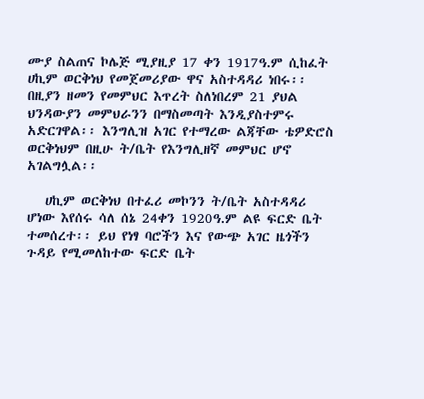ሙያ ስልጠና ኮሌጅ ሚያዚያ 17 ቀን 1917ዓ.ም ሲከፈት ሀኪም ወርቅነህ የመጀመሪያው ዋና አስተዳዳሪ ነበሩ፡፡ በዚያን ዘመን የመምህር እጥረት ስለነበረም 21 ያህል ህንዳውያን መምህራንን በማስመጣት እንዲያስተምሩ አድርገዋል፡፡ እንግሊዝ አገር የተማረው ልጃቸው ቴዎድሮስ ወርቅነህም በዚሁ ት/ቤት የእንግሊዘኛ መምህር ሆኖ አገልግሏል፡፡

   ሀኪም ወርቅነህ በተፈሪ መኮንን ት/ቤት አስተዳዳሪ ሆነው እየሰሩ ሳለ ሰኔ 24ቀን 1920ዓ.ም ልዩ ፍርድ ቤት ተመሰረተ፡፡ ይህ የነፃ ባሮችን እና የውጭ አገር ዜጎችን ጉዳይ የሚመለከተው ፍርድ ቤት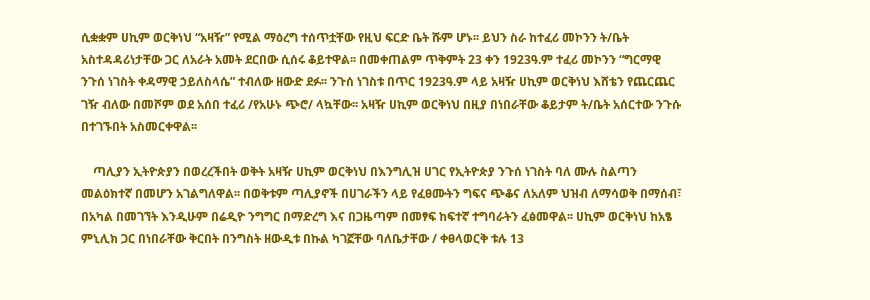ሲቋቋም ሀኪም ወርቅነህ “አዛዥ” የሚል ማዕረግ ተሰጥቷቸው የዚህ ፍርድ ቤት ሹም ሆኑ፡፡ ይህን ስራ ከተፈሪ መኮንን ት/ቤት አስተዳዳሪነታቸው ጋር ለአራት አመት ደርበው ሲሰሩ ቆይተዋል፡፡ በመቀጠልም ጥቅምት 23 ቀን 1923ዓ.ም ተፈሪ መኮንን “ግርማዊ ንጉሰ ነገስት ቀዳማዊ ኃይለስላሴ” ተብለው ዘውድ ደፉ፡፡ ንጉሰ ነገስቱ በጥር 1923ዓ.ም ላይ አዛዥ ሀኪም ወርቅነህ እሸቴን የጨርጨር ገዥ ብለው በመሾም ወደ አሰበ ተፈሪ /የአሁኑ ጭሮ/ ላኳቸው፡፡ አዛዥ ሀኪም ወርቅነህ በዚያ በነበራቸው ቆይታም ት/ቤት አሰርተው ንጉሱ በተገኙበት አስመርቀዋል፡፡

    ጣሊያን ኢትዮጵያን በወረረችበት ወቅት አዛዥ ሀኪም ወርቅነህ በእንግሊዝ ሀገር የኢትዮጵያ ንጉሰ ነገስት ባለ ሙሉ ስልጣን መልዕክተኛ በመሆን አገልግለዋል፡፡ በወቅቱም ጣሊያኖች በሀገራችን ላይ የፈፀሙትን ግፍና ጭቆና ለአለም ህዝብ ለማሳወቅ በማሰብ፣ በአካል በመገኘት እንዲሁም በሬዲዮ ንግግር በማድረግ እና በጋዜጣም በመፃፍ ከፍተኛ ተግባራትን ፈፅመዋል፡፡ ሀኪም ወርቅነህ ከአፄ ምኒሊክ ጋር በነበራቸው ቅርበት በንግስት ዘውዲቱ በኩል ካገኟቸው ባለቤታቸው / ቀፀላወርቅ ቱሉ 13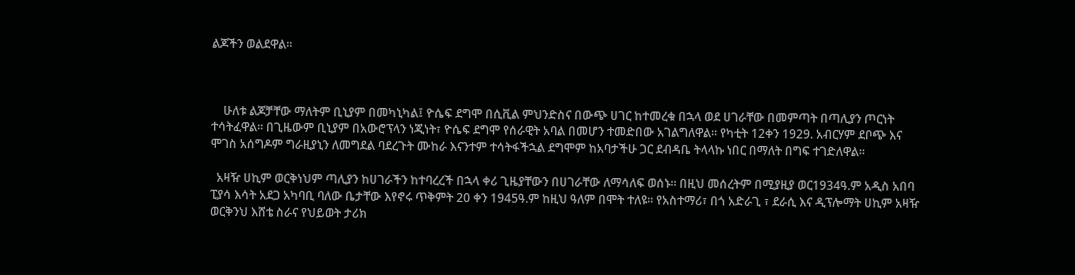ልጆችን ወልደዋል፡፡



    ሁለቱ ልጆቻቸው ማለትም ቢኒያም በመካኒካል፤ ዮሴፍ ደግሞ በሲቪል ምህንድስና በውጭ ሀገር ከተመረቁ በኋላ ወደ ሀገራቸው በመምጣት በጣሊያን ጦርነት ተሳትፈዋል፡፡ በጊዜውም ቢኒያም በአውሮፕላን ነጂነት፣ ዮሴፍ ደግሞ የሰራዊት አባል በመሆን ተመድበው አገልግለዋል፡፡ የካቲት 12ቀን 1929. አብርሃም ደቦጭ እና ሞገስ አሰግዶም ግራዚያኒን ለመግደል ባደረጉት ሙከራ እናንተም ተሳትፋችኋል ደግሞም ከአባታችሁ ጋር ደብዳቤ ትላላኩ ነበር በማለት በግፍ ተገድለዋል፡፡

  አዛዥ ሀኪም ወርቅነህም ጣሊያን ከሀገራችን ከተባረረች በኋላ ቀሪ ጊዜያቸውን በሀገራቸው ለማሳለፍ ወሰኑ፡፡ በዚህ መሰረትም በሚያዚያ ወር1934ዓ.ም አዲስ አበባ ፒያሳ እሳት አደጋ አካባቢ ባለው ቤታቸው እየኖሩ ጥቅምት 20 ቀን 1945ዓ.ም ከዚህ ዓለም በሞት ተለዩ፡፡ የአስተማሪ፣ በጎ አድራጊ ፣ ደራሲ እና ዲፕሎማት ሀኪም አዛዥ ወርቅንህ እሸቴ ስራና የህይወት ታሪክ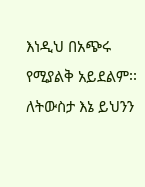እነዲህ በአጭሩ የሚያልቅ አይደልም፡፡ ለትውስታ እኔ ይህንን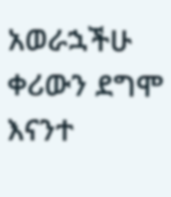አወራኋችሁ ቀሪውን ደግሞ እናንተ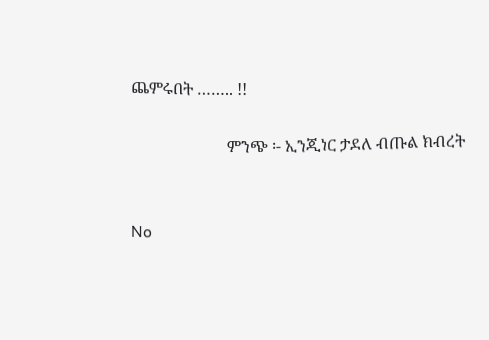ጨምሩበት …….. !!

                        ምንጭ ፡- ኢንጂነር ታደለ ብጡል ክብረት


No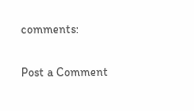comments:

Post a Comment